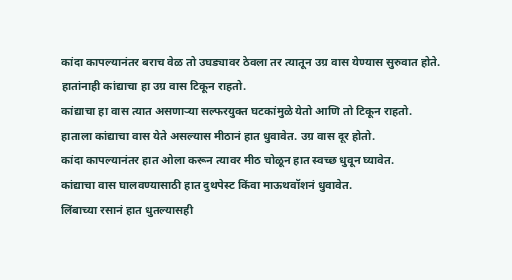कांदा कापल्यानंतर बराच वेळ तो उघड्यावर ठेवला तर त्यातून उग्र वास येण्यास सुरुवात होते. हातांनाही कांद्याचा हा उग्र वास टिकून राहतो.
कांद्याचा हा वास त्यात असणाऱ्या सल्फरयुक्त घटकांमुळे येतो आणि तो टिकून राहतो.
हाताला कांद्याचा वास येते असल्यास मीठानं हात धुवावेत. उग्र वास दूर होतो.
कांदा कापल्यानंतर हात ओला करून त्यावर मीठ चोळून हात स्वच्छ धुवून घ्यावेत.
कांद्याचा वास घालवण्यासाठी हात दुथपेस्ट किंवा माऊथवॉशनं धुवावेत.
लिंबाच्या रसानं हात धुतल्यासही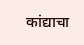कांद्याचा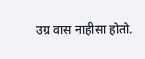उग्र वास नाहीसा होतो.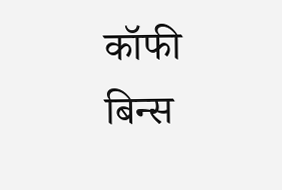कॉफी बिन्स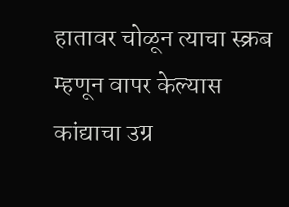हातावर चोळून त्याचा स्क्रब म्हणून वापर केल्यास कांद्याचा उग्र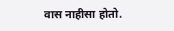वास नाहीसा होतो.